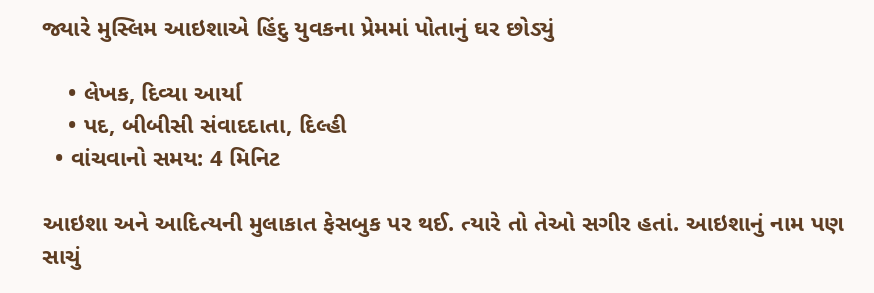જ્યારે મુસ્લિમ આઇશાએ હિંદુ યુવકના પ્રેમમાં પોતાનું ઘર છોડ્યું

    • લેખક, દિવ્યા આર્યા
    • પદ, બીબીસી સંવાદદાતા, દિલ્હી
  • વાંચવાનો સમય: 4 મિનિટ

આઇશા અને આદિત્યની મુલાકાત ફેસબુક પર થઈ. ત્યારે તો તેઓ સગીર હતાં. આઇશાનું નામ પણ સાચું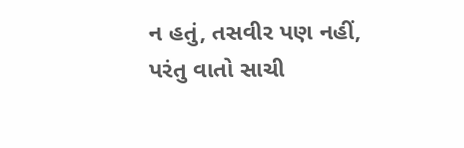ન હતું, તસવીર પણ નહીં, પરંતુ વાતો સાચી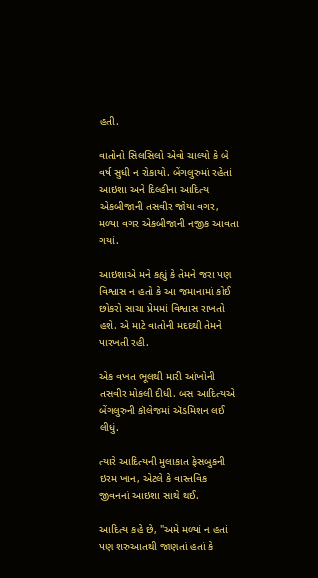હતી.

વાતોનો સિલસિલો એવો ચાલ્યો કે બે વર્ષ સુધી ન રોકાયો. બેંગલુરુમાં રહેતાં આઇશા અને દિલ્હીના આદિત્ય એકબીજાની તસવીર જોયા વગર, મળ્યા વગર એકબીજાની નજીક આવતા ગયાં.

આઇશાએ મને કહ્યું કે તેમને જરા પણ વિશ્વાસ ન હતો કે આ જમાનામાં કોઈ છોકરો સાચા પ્રેમમાં વિશ્વાસ રાખતો હશે. એ માટે વાતોની મદદથી તેમને પારખતી રહી.

એક વખત ભૂલથી મારી આંખોની તસવીર મોકલી દીધી. બસ આદિત્યએ બેંગલુરુની કૉલેજમાં ઍડમિશન લઈ લીધું.

ત્યારે આદિત્યની મુલાકાત ફેસબુકની ઇરમ ખાન, એટલે કે વાસ્તવિક જીવનનાં આઇશા સાથે થઈ.

આદિત્ય કહે છે, "અમે મળ્યાં ન હતાં પણ શરુઆતથી જાણતાં હતાં કે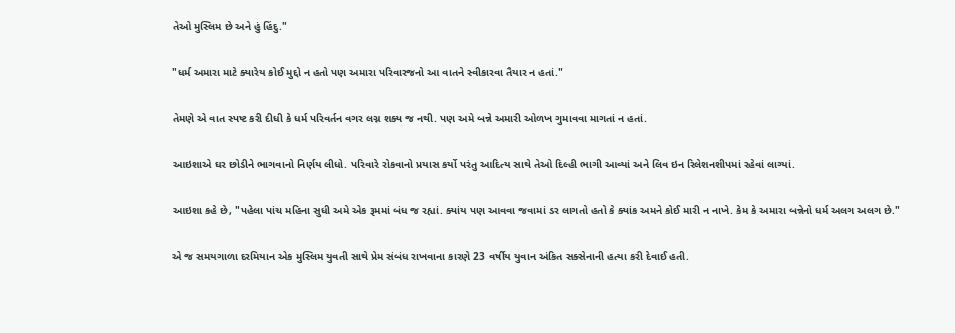તેઓ મુસ્લિમ છે અને હું હિંદુ."

"ધર્મ અમારા માટે ક્યારેય કોઈ મુદ્દો ન હતો પણ અમારા પરિવારજનો આ વાતને સ્વીકારવા તૈયાર ન હતાં."

તેમણે એ વાત સ્પષ્ટ કરી દીધી કે ધર્મ પરિવર્તન વગર લગ્ન શક્ય જ નથી. પણ અમે બન્ને અમારી ઓળખ ગુમાવવા માગતાં ન હતાં.

આઇશાએ ઘર છોડીને ભાગવાનો નિર્ણય લીધો. પરિવારે રોકવાનો પ્રયાસ કર્યો પરંતુ આદિત્ય સાથે તેઓ દિલ્હી ભાગી આવ્યાં અને લિવ ઇન રિલેશનશીપમાં રહેવાં લાગ્યાં.

આઇશા કહે છે, "પહેલા પાંચ મહિના સુધી અમે એક રૂમમાં બંધ જ રહ્યાં. ક્યાંય પણ આવવા જવામાં ડર લાગતો હતો કે ક્યાંક અમને કોઈ મારી ન નાખે. કેમ કે અમારા બન્નેનો ધર્મ અલગ અલગ છે."

એ જ સમયગાળા દરમિયાન એક મુસ્લિમ યુવતી સાથે પ્રેમ સંબંધ રાખવાના કારણે 23 વર્ષીય યુવાન અંકિત સક્સેનાની હત્યા કરી દેવાઈ હતી.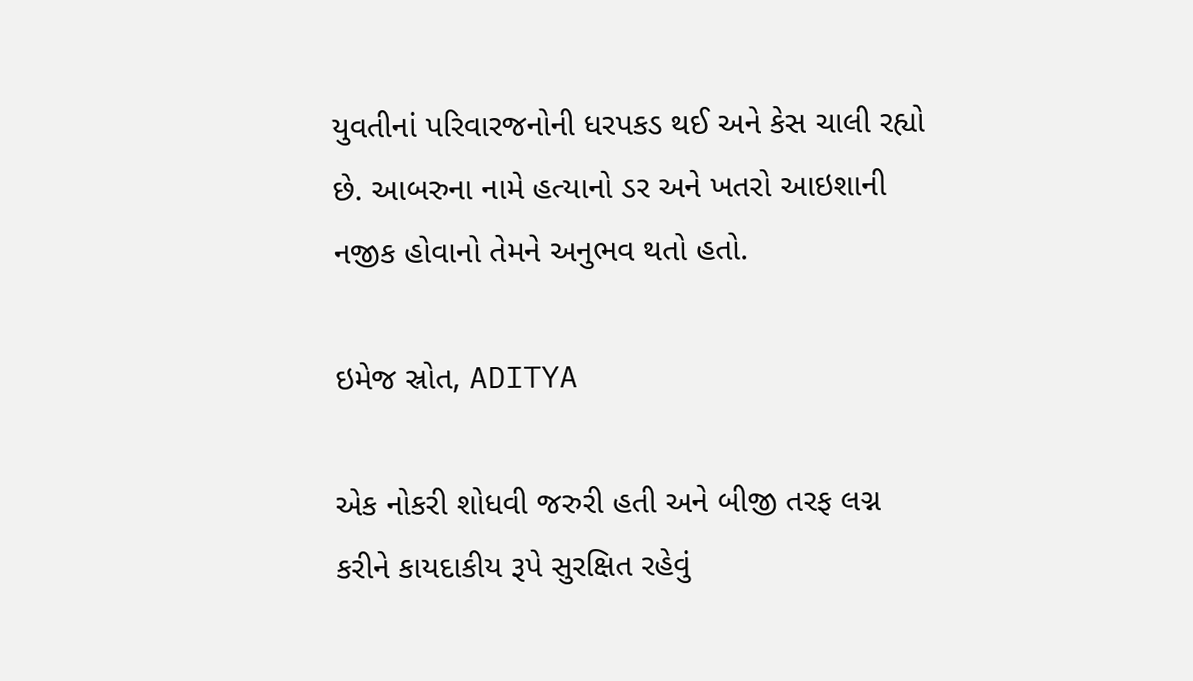યુવતીનાં પરિવારજનોની ધરપકડ થઈ અને કેસ ચાલી રહ્યો છે. આબરુના નામે હત્યાનો ડર અને ખતરો આઇશાની નજીક હોવાનો તેમને અનુભવ થતો હતો.

ઇમેજ સ્રોત, ADITYA

એક નોકરી શોધવી જરુરી હતી અને બીજી તરફ લગ્ન કરીને કાયદાકીય રૂપે સુરક્ષિત રહેવું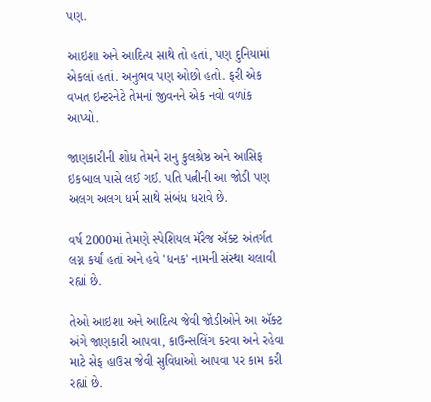પણ.

આઇશા અને આદિત્ય સાથે તો હતાં, પણ દુનિયામાં એકલાં હતાં. અનુભવ પણ ઓછો હતો. ફરી એક વખત ઇન્ટરનેટે તેમનાં જીવનને એક નવો વળાંક આપ્યો.

જાણકારીની શોધ તેમને રાનુ કુલશ્રેષ્ઠ અને આસિફ ઇકબાલ પાસે લઈ ગઈ. પતિ પત્નીની આ જોડી પણ અલગ અલગ ધર્મ સાથે સંબંધ ધરાવે છે.

વર્ષ 2000માં તેમણે સ્પેશિયલ મૅરેજ ઍક્ટ અંતર્ગત લગ્ન કર્યાં હતાં અને હવે 'ધનક' નામની સંસ્થા ચલાવી રહ્યાં છે.

તેઓ આઇશા અને આદિત્ય જેવી જોડીઓને આ ઍક્ટ અંગે જાણકારી આપવા, કાઉન્સલિંગ કરવા અને રહેવા માટે સેફ હાઉસ જેવી સુવિધાઓ આપવા પર કામ કરી રહ્યાં છે.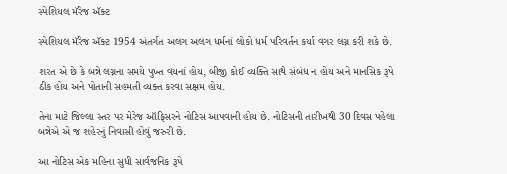સ્પેશિયલ મૅરેજ ઍક્ટ

સ્પેશિયલ મૅરેજ ઍક્ટ 1954 અંતર્ગત અલગ અલગ ધર્મનાં લોકો ધર્મ પરિવર્તન કર્યા વગર લગ્ન કરી શકે છે.

શરત એ છે કે બન્ને લગ્નના સમયે પુખ્ત વયનાં હોય, બીજી કોઈ વ્યક્તિ સાથે સંબંધ ન હોય અને માનસિક રૂપે ઠીક હોય અને પોતાની સહમતી વ્યક્ત કરવા સક્ષમ હોય.

તેના માટે જિલ્લા સ્તર પર મેરેજ ઑફિસરને નોટિસ આપવાની હોય છે. નોટિસની તારીખથી 30 દિવસ પહેલા બન્નેએ એ જ શહેરનું નિવાસી હોવું જરુરી છે.

આ નોટિસ એક મહિના સુધી સાર્વજનિક રૂપે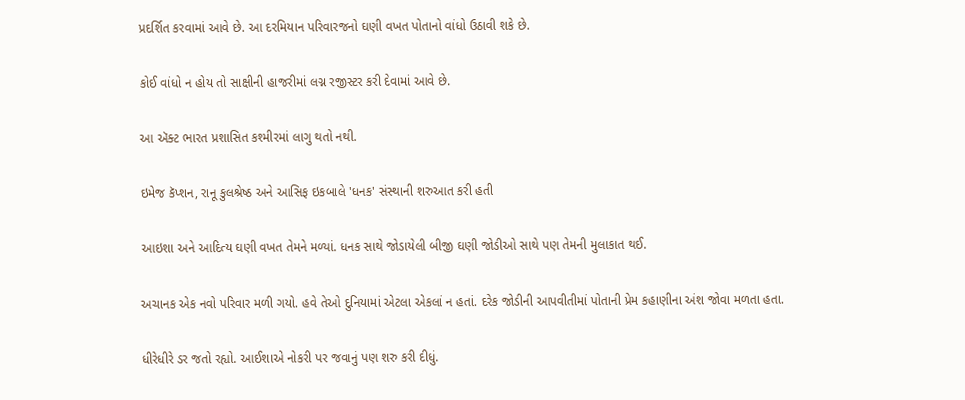પ્રદર્શિત કરવામાં આવે છે. આ દરમિયાન પરિવારજનો ઘણી વખત પોતાનો વાંધો ઉઠાવી શકે છે.

કોઈ વાંધો ન હોય તો સાક્ષીની હાજરીમાં લગ્ન રજીસ્ટર કરી દેવામાં આવે છે.

આ ઍક્ટ ભારત પ્રશાસિત કશ્મીરમાં લાગુ થતો નથી.

ઇમેજ કૅપ્શન, રાનૂ કુલશ્રેષ્ઠ અને આસિફ ઇકબાલે 'ધનક' સંસ્થાની શરુઆત કરી હતી

આઇશા અને આદિત્ય ઘણી વખત તેમને મળ્યાં. ધનક સાથે જોડાયેલી બીજી ઘણી જોડીઓ સાથે પણ તેમની મુલાકાત થઈ.

અચાનક એક નવો પરિવાર મળી ગયો. હવે તેઓ દુનિયામાં એટલા એકલાં ન હતાં. દરેક જોડીની આપવીતીમાં પોતાની પ્રેમ કહાણીના અંશ જોવા મળતા હતા.

ધીરેધીરે ડર જતો રહ્યો. આઈશાએ નોકરી પર જવાનું પણ શરુ કરી દીધું.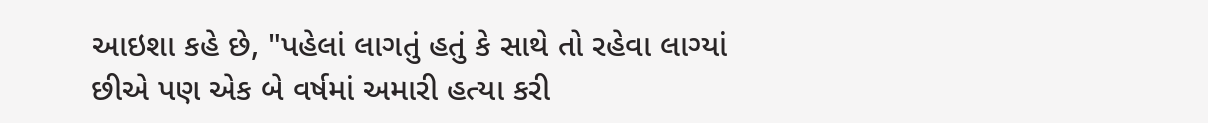આઇશા કહે છે, "પહેલાં લાગતું હતું કે સાથે તો રહેવા લાગ્યાં છીએ પણ એક બે વર્ષમાં અમારી હત્યા કરી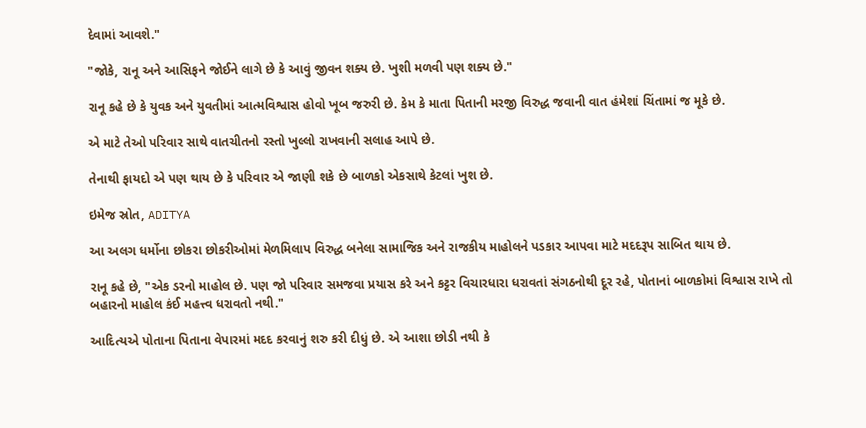દેવામાં આવશે."

"જોકે, રાનૂ અને આસિફને જોઈને લાગે છે કે આવું જીવન શક્ય છે. ખુશી મળવી પણ શક્ય છે."

રાનૂ કહે છે કે યુવક અને યુવતીમાં આત્મવિશ્વાસ હોવો ખૂબ જરુરી છે. કેમ કે માતા પિતાની મરજી વિરુદ્ધ જવાની વાત હંમેશાં ચિંતામાં જ મૂકે છે.

એ માટે તેઓ પરિવાર સાથે વાતચીતનો રસ્તો ખુલ્લો રાખવાની સલાહ આપે છે.

તેનાથી ફાયદો એ પણ થાય છે કે પરિવાર એ જાણી શકે છે બાળકો એકસાથે કેટલાં ખુશ છે.

ઇમેજ સ્રોત, ADITYA

આ અલગ ધર્મોના છોકરા છોકરીઓમાં મેળમિલાપ વિરુદ્ધ બનેલા સામાજિક અને રાજકીય માહોલને પડકાર આપવા માટે મદદરૂપ સાબિત થાય છે.

રાનૂ કહે છે, "એક ડરનો માહોલ છે. પણ જો પરિવાર સમજવા પ્રયાસ કરે અને કટ્ટર વિચારધારા ધરાવતાં સંગઠનોથી દૂર રહે, પોતાનાં બાળકોમાં વિશ્વાસ રાખે તો બહારનો માહોલ કંઈ મહત્ત્વ ધરાવતો નથી."

આદિત્યએ પોતાના પિતાના વેપારમાં મદદ કરવાનું શરુ કરી દીધું છે. એ આશા છોડી નથી કે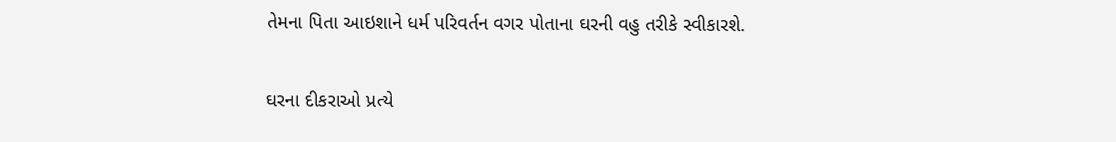તેમના પિતા આઇશાને ધર્મ પરિવર્તન વગર પોતાના ઘરની વહુ તરીકે સ્વીકારશે.

ઘરના દીકરાઓ પ્રત્યે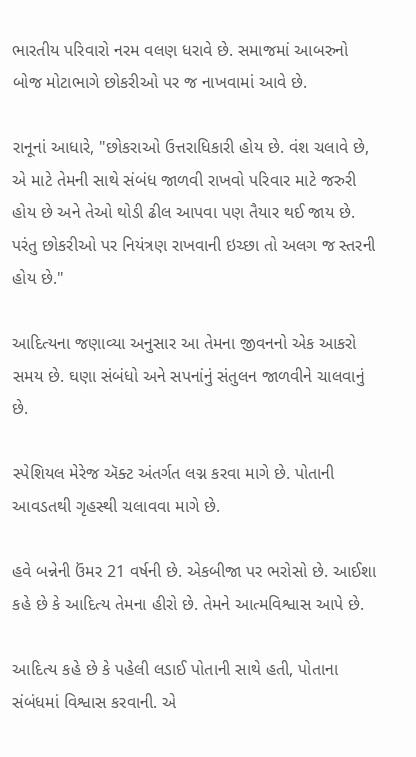ભારતીય પરિવારો નરમ વલણ ધરાવે છે. સમાજમાં આબરુનો બોજ મોટાભાગે છોકરીઓ પર જ નાખવામાં આવે છે.

રાનૂનાં આધારે, "છોકરાઓ ઉત્તરાધિકારી હોય છે. વંશ ચલાવે છે, એ માટે તેમની સાથે સંબંધ જાળવી રાખવો પરિવાર માટે જરુરી હોય છે અને તેઓ થોડી ઢીલ આપવા પણ તૈયાર થઈ જાય છે. પરંતુ છોકરીઓ પર નિયંત્રણ રાખવાની ઇચ્છા તો અલગ જ સ્તરની હોય છે."

આદિત્યના જણાવ્યા અનુસાર આ તેમના જીવનનો એક આકરો સમય છે. ઘણા સંબંધો અને સપનાંનું સંતુલન જાળવીને ચાલવાનું છે.

સ્પેશિયલ મેરેજ ઍક્ટ અંતર્ગત લગ્ન કરવા માગે છે. પોતાની આવડતથી ગૃહસ્થી ચલાવવા માગે છે.

હવે બન્નેની ઉંમર 21 વર્ષની છે. એકબીજા પર ભરોસો છે. આઈશા કહે છે કે આદિત્ય તેમના હીરો છે. તેમને આત્મવિશ્વાસ આપે છે.

આદિત્ય કહે છે કે પહેલી લડાઈ પોતાની સાથે હતી, પોતાના સંબંધમાં વિશ્વાસ કરવાની. એ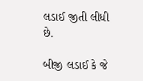લડાઈ જીતી લીધી છે.

બીજી લડાઈ કે જે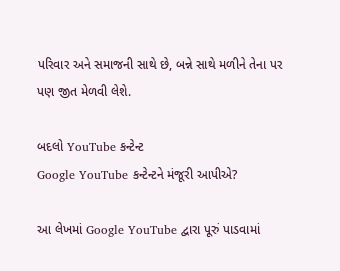પરિવાર અને સમાજની સાથે છે, બન્ને સાથે મળીને તેના પર પણ જીત મેળવી લેશે.

બદલો YouTube કન્ટેન્ટ
Google YouTube કન્ટેન્ટને મંજૂરી આપીએ?

આ લેખમાં Google YouTube દ્વારા પૂરું પાડવામાં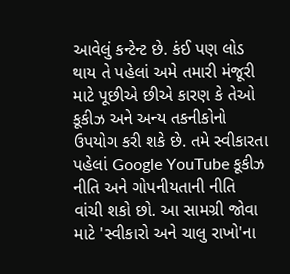આવેલું કન્ટેન્ટ છે. કંઈ પણ લોડ થાય તે પહેલાં અમે તમારી મંજૂરી માટે પૂછીએ છીએ કારણ કે તેઓ કૂકીઝ અને અન્ય તકનીકોનો ઉપયોગ કરી શકે છે. તમે સ્વીકારતા પહેલાં Google YouTube કૂકીઝ નીતિ અને ગોપનીયતાની નીતિ વાંચી શકો છો. આ સામગ્રી જોવા માટે 'સ્વીકારો અને ચાલુ રાખો'ના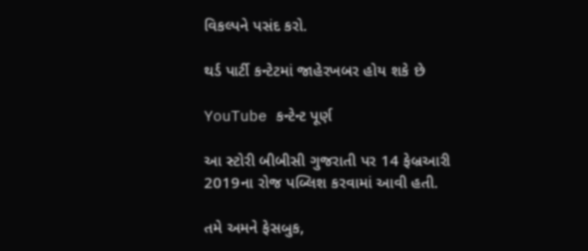વિકલ્પને પસંદ કરો.

થર્ડ પાર્ટી કન્ટેટમાં જાહેરખબર હોય શકે છે

YouTube કન્ટેન્ટ પૂર્ણ

આ સ્ટોરી બીબીસી ગુજરાતી પર 14 ફેબ્રઆરી 2019ના રોજ પબ્લિશ કરવામાં આવી હતી.

તમે અમને ફેસબુક,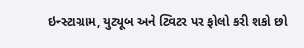ઇન્સ્ટાગ્રામ, યુટ્યૂબ અને ટ્વિટર પર ફોલો કરી શકો છો